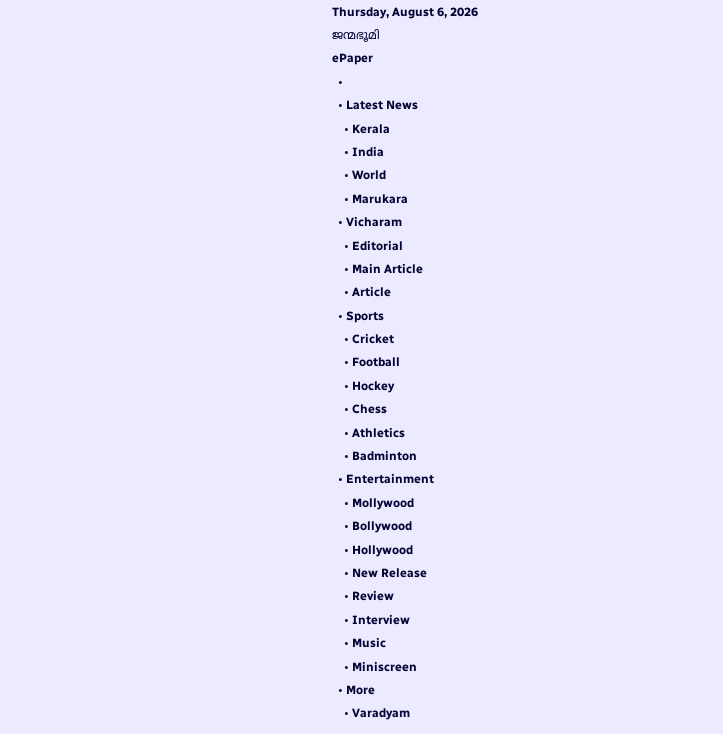Thursday, August 6, 2026
ജന്മഭൂമി
ePaper
  •
  • Latest News
    • Kerala
    • India
    • World
    • Marukara
  • Vicharam
    • Editorial
    • Main Article
    • Article
  • Sports
    • Cricket
    • Football
    • Hockey
    • Chess
    • Athletics
    • Badminton
  • Entertainment
    • Mollywood
    • Bollywood
    • Hollywood
    • New Release
    • Review
    • Interview
    • Music
    • Miniscreen
  • More
    • Varadyam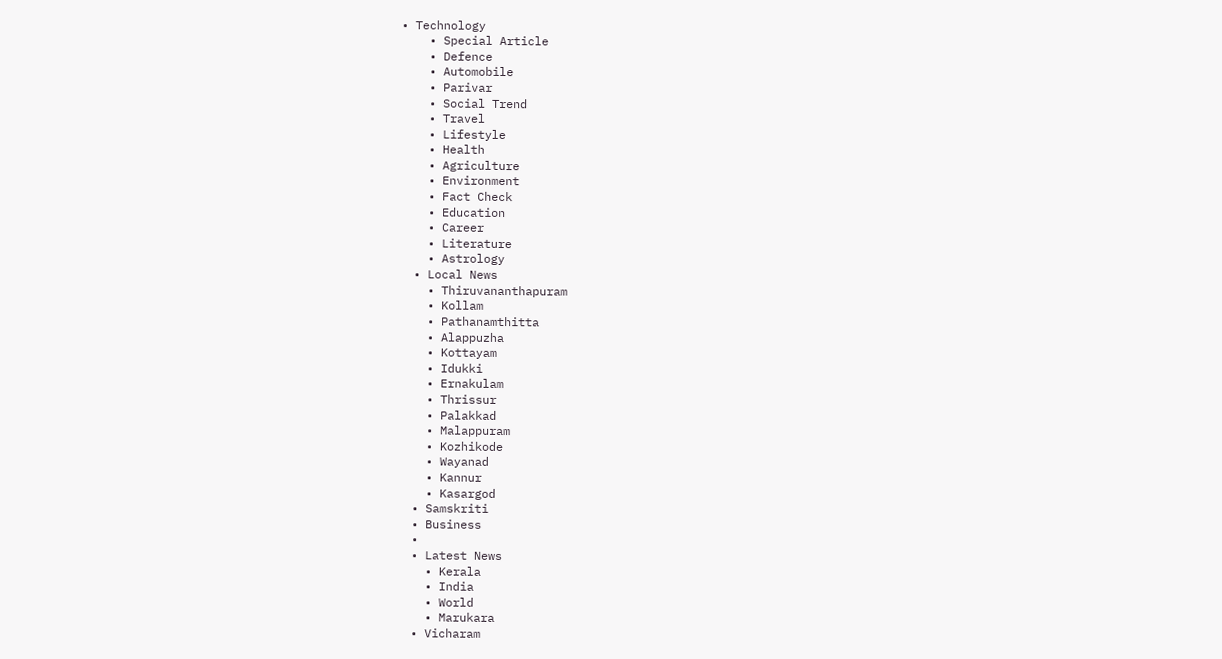• Technology
    • Special Article
    • Defence
    • Automobile
    • Parivar
    • Social Trend
    • Travel
    • Lifestyle
    • Health
    • Agriculture
    • Environment
    • Fact Check
    • Education
    • Career
    • Literature
    • Astrology
  • Local News
    • Thiruvananthapuram
    • Kollam
    • Pathanamthitta
    • Alappuzha
    • Kottayam
    • Idukki
    • Ernakulam
    • Thrissur
    • Palakkad
    • Malappuram
    • Kozhikode
    • Wayanad
    • Kannur
    • Kasargod
  • Samskriti
  • Business
  •
  • Latest News
    • Kerala
    • India
    • World
    • Marukara
  • Vicharam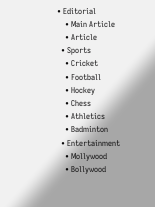• Editorial
    • Main Article
    • Article
  • Sports
    • Cricket
    • Football
    • Hockey
    • Chess
    • Athletics
    • Badminton
  • Entertainment
    • Mollywood
    • Bollywood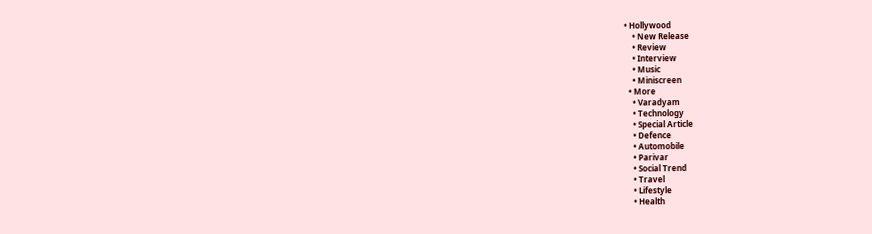• Hollywood
    • New Release
    • Review
    • Interview
    • Music
    • Miniscreen
  • More
    • Varadyam
    • Technology
    • Special Article
    • Defence
    • Automobile
    • Parivar
    • Social Trend
    • Travel
    • Lifestyle
    • Health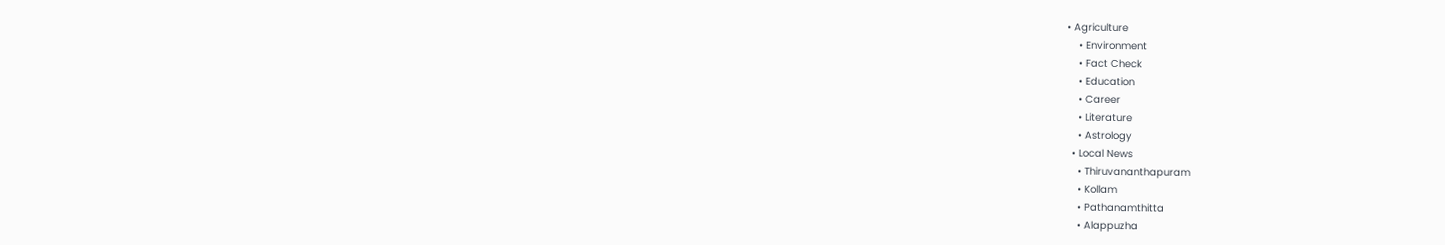• Agriculture
    • Environment
    • Fact Check
    • Education
    • Career
    • Literature
    • Astrology
  • Local News
    • Thiruvananthapuram
    • Kollam
    • Pathanamthitta
    • Alappuzha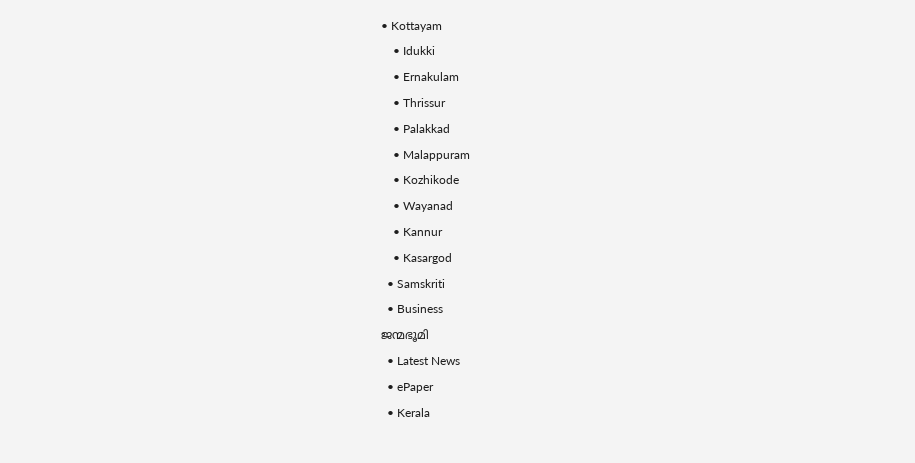• Kottayam
    • Idukki
    • Ernakulam
    • Thrissur
    • Palakkad
    • Malappuram
    • Kozhikode
    • Wayanad
    • Kannur
    • Kasargod
  • Samskriti
  • Business
ജന്മഭൂമി
  • Latest News
  • ePaper
  • Kerala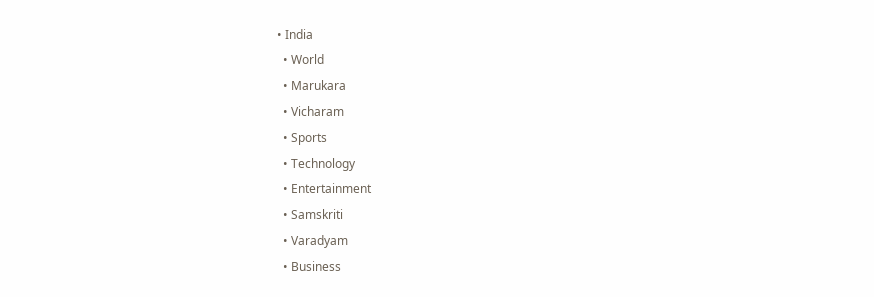• India
  • World
  • Marukara
  • Vicharam
  • Sports
  • Technology
  • Entertainment
  • Samskriti
  • Varadyam
  • Business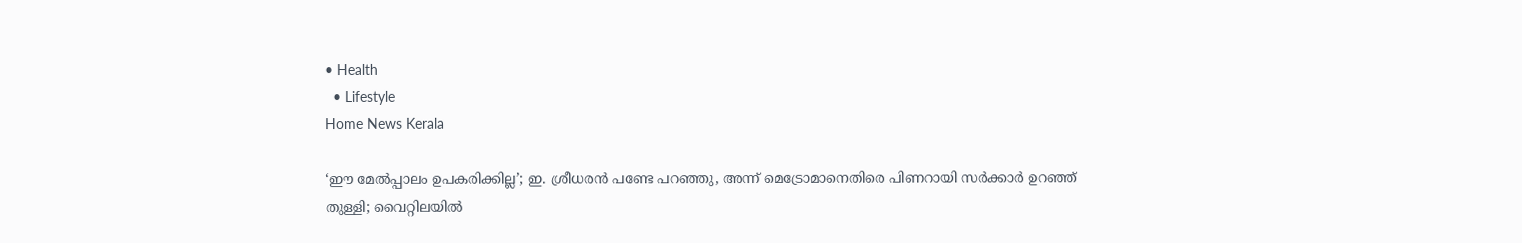• Health
  • Lifestyle
Home News Kerala

‘ഈ മേല്‍പ്പാലം ഉപകരിക്കില്ല’; ഇ. ശ്രീധരന്‍ പണ്ടേ പറഞ്ഞു, അന്ന് മെട്രോമാനെതിരെ പിണറായി സര്‍ക്കാര്‍ ഉറഞ്ഞ് തുള്ളി; വൈറ്റിലയില്‍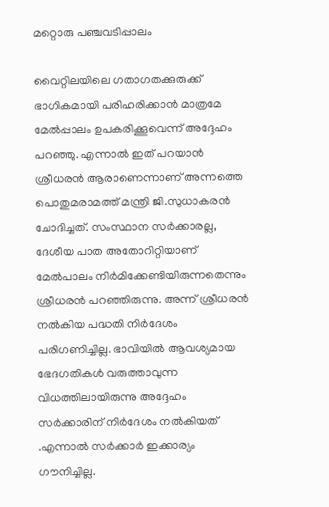മറ്റൊരു പഞ്ചവടിപ്പാലം

വൈറ്റിലയിലെ ഗതാഗതക്കുരുക്ക് ഭാഗികമായി പരിഹരിക്കാന്‍ മാത്രമേ മേല്‍പ്പാലം ഉപകരിക്കൂവെന്ന് അദ്ദേഹം പറഞ്ഞു. എന്നാല്‍ ഇത് പറയാന്‍ ശ്രീധരന്‍ ആരാണെന്നാണ് അന്നത്തെ പൊതുമരാമത്ത് മന്ത്രി ജി.സുധാകരന്‍ ചോദിച്ചത്. സംസ്ഥാന സര്‍ക്കാരല്ല, ദേശീയ പാത അതോറിറ്റിയാണ് മേല്‍പാലം നിര്‍മിക്കേണ്ടിയിരുന്നതെന്നും ശ്രീധരന്‍ പറഞ്ഞിരുന്നു. അന്ന് ശ്രീധരന്‍ നല്‍കിയ പദ്ധതി നിര്‍ദേശം പരിഗണിച്ചില്ല. ഭാവിയില്‍ ആവശ്യമായ ഭേദഗതികള്‍ വരുത്താവുന്ന വിധത്തിലായിരുന്നു അദ്ദേഹം സര്‍ക്കാരിന് നിര്‍ദേശം നല്‍കിയത് .എന്നാല്‍ സര്‍ക്കാര്‍ ഇക്കാര്യം ഗൗനിച്ചില്ല.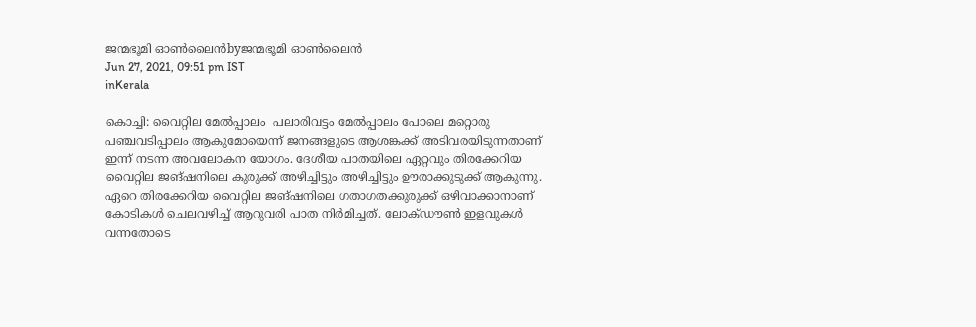ജന്മഭൂമി ഓണ്‍ലൈന്‍byജന്മഭൂമി ഓണ്‍ലൈന്‍
Jun 27, 2021, 09:51 pm IST
inKerala

കൊച്ചി: വൈറ്റില മേല്‍പ്പാലം  പലാരിവട്ടം മേല്‍പ്പാലം പോലെ മറ്റൊരു പഞ്ചവടിപ്പാലം ആകുമോയെന്ന് ജനങ്ങളുടെ ആശങ്കക്ക് അടിവരയിടുന്നതാണ് ഇന്ന് നടന്ന അവലോകന യോഗം. ദേശീയ പാതയിലെ ഏറ്റവും തിരക്കേറിയ വൈറ്റില ജങ്ഷനിലെ കുരുക്ക് അഴിച്ചിട്ടും അഴിച്ചിട്ടും ഊരാക്കുടുക്ക് ആകുന്നു. ഏറെ തിരക്കേറിയ വൈറ്റില ജങ്ഷനിലെ ഗതാഗതക്കുരുക്ക് ഒഴിവാക്കാനാണ് കോടികള്‍ ചെലവഴിച്ച് ആറുവരി പാത നിര്‍മിച്ചത്. ലോക്ഡൗണ്‍ ഇളവുകള്‍ വന്നതോടെ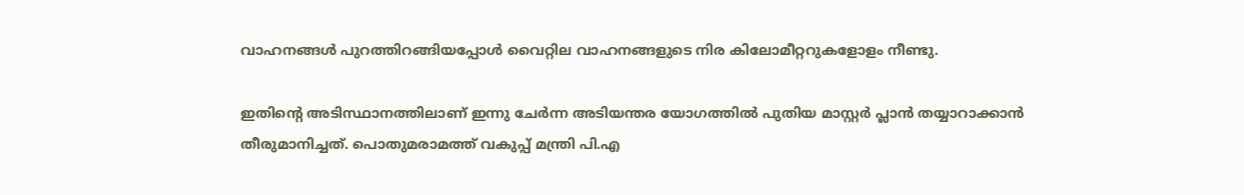വാഹനങ്ങള്‍ പുറത്തിറങ്ങിയപ്പോള്‍ വൈറ്റില വാഹനങ്ങളുടെ നിര കിലോമീറ്ററുകളോളം നീണ്ടു.

ഇതിന്റെ അടിസ്ഥാനത്തിലാണ് ഇന്നു ചേര്‍ന്ന അടിയന്തര യോഗത്തില്‍ പുതിയ മാസ്റ്റര്‍ പ്ലാന്‍ തയ്യാറാക്കാന്‍ തീരുമാനിച്ചത്. പൊതുമരാമത്ത് വകുപ്പ് മന്ത്രി പി.എ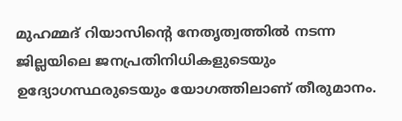മുഹമ്മദ് റിയാസിന്റെ നേതൃത്വത്തില്‍ നടന്ന ജില്ലയിലെ ജനപ്രതിനിധികളുടെയും ഉദ്യോഗസ്ഥരുടെയും യോഗത്തിലാണ് തീരുമാനം.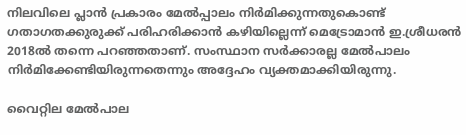നിലവിലെ പ്ലാന്‍ പ്രകാരം മേല്‍പ്പാലം നിര്‍മിക്കുന്നതുകൊണ്ട് ഗതാഗതക്കുരുക്ക് പരിഹരിക്കാന്‍ കഴിയില്ലെന്ന് മെട്രോമാന്‍ ഇ.ശ്രീധരന്‍ 2018ല്‍ തന്നെ പറഞ്ഞതാണ്. സംസ്ഥാന സര്‍ക്കാരല്ല മേല്‍പാലം നിര്‍മിക്കേണ്ടിയിരുന്നതെന്നും അദ്ദേഹം വ്യക്തമാക്കിയിരുന്നു.

വൈറ്റില മേല്‍പാല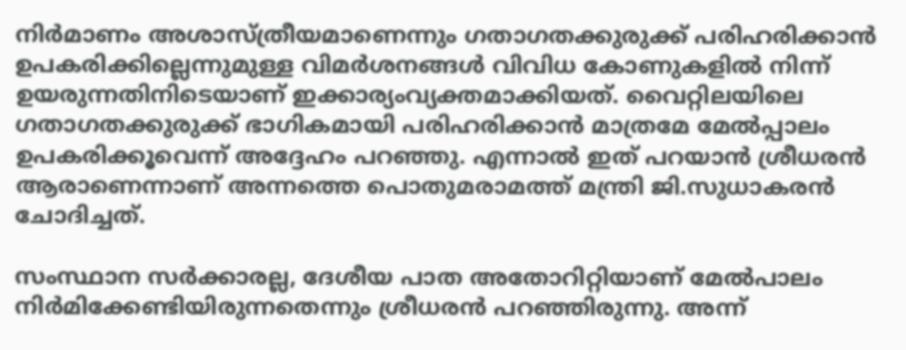നിര്‍മാണം അശാസ്ത്രീയമാണെന്നും ഗതാഗതക്കുരുക്ക് പരിഹരിക്കാന്‍ ഉപകരിക്കില്ലെന്നുമുള്ള വിമര്‍ശനങ്ങള്‍ വിവിധ കോണുകളില്‍ നിന്ന് ഉയരുന്നതിനിടെയാണ് ഇക്കാര്യംവ്യക്തമാക്കിയത്. വൈറ്റിലയിലെ ഗതാഗതക്കുരുക്ക് ഭാഗികമായി പരിഹരിക്കാന്‍ മാത്രമേ മേല്‍പ്പാലം ഉപകരിക്കൂവെന്ന് അദ്ദേഹം പറഞ്ഞു. എന്നാല്‍ ഇത് പറയാന്‍ ശ്രീധരന്‍ ആരാണെന്നാണ് അന്നത്തെ പൊതുമരാമത്ത് മന്ത്രി ജി.സുധാകരന്‍ ചോദിച്ചത്.

സംസ്ഥാന സര്‍ക്കാരല്ല, ദേശീയ പാത അതോറിറ്റിയാണ് മേല്‍പാലം നിര്‍മിക്കേണ്ടിയിരുന്നതെന്നും ശ്രീധരന്‍ പറഞ്ഞിരുന്നു. അന്ന്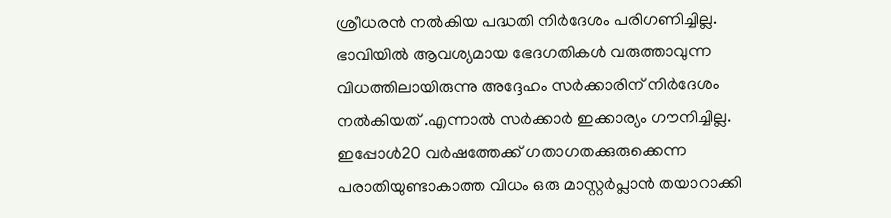ശ്രീധരന്‍ നല്‍കിയ പദ്ധതി നിര്‍ദേശം പരിഗണിച്ചില്ല. ഭാവിയില്‍ ആവശ്യമായ ഭേദഗതികള്‍ വരുത്താവുന്ന വിധത്തിലായിരുന്നു അദ്ദേഹം സര്‍ക്കാരിന് നിര്‍ദേശം നല്‍കിയത് .എന്നാല്‍ സര്‍ക്കാര്‍ ഇക്കാര്യം ഗൗനിച്ചില്ല. ഇപ്പോള്‍20 വര്‍ഷത്തേക്ക് ഗതാഗതക്കുരുക്കെന്ന പരാതിയുണ്ടാകാത്ത വിധം ഒരു മാസ്റ്റര്‍പ്ലാന്‍ തയാറാക്കി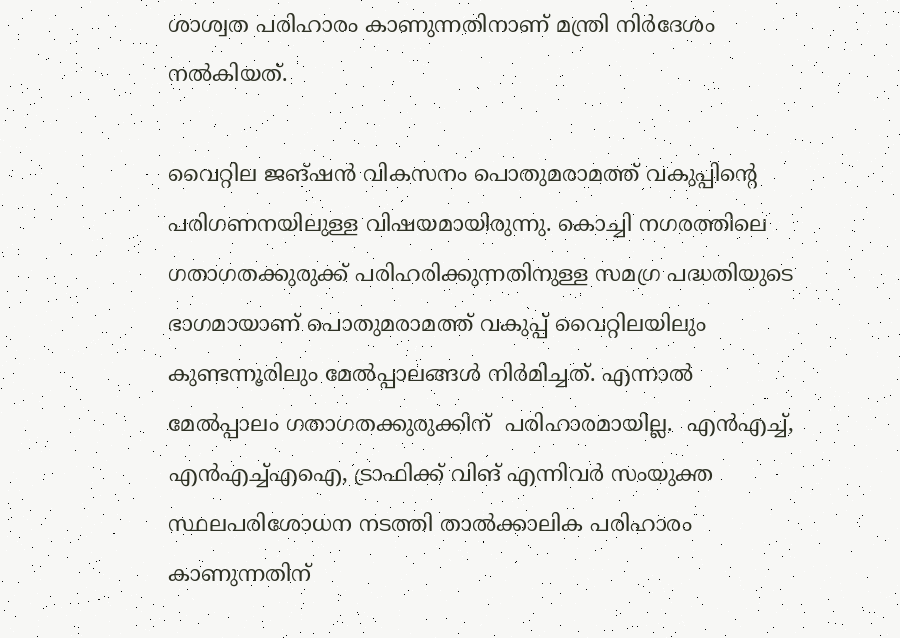ശാശ്വത പരിഹാരം കാണുന്നതിനാണ് മന്ത്രി നിര്‍ദേശം നല്‍കിയത്.

വൈറ്റില ജങ്ഷന്‍ വികസനം പൊതുമരാമത്ത് വകുപ്പിന്റെ പരിഗണനയിലുള്ള വിഷയമായിരുന്നു. കൊച്ചി നഗരത്തിലെ ഗതാഗതക്കുരുക്ക് പരിഹരിക്കുന്നതിനുള്ള സമഗ്ര പദ്ധതിയുടെ ഭാഗമായാണ് പൊതുമരാമത്ത് വകുപ്പ് വൈറ്റിലയിലും കുണ്ടന്നൂരിലും മേല്‍പ്പാലങ്ങള്‍ നിര്‍മിച്ചത്. എന്നാല്‍  മേല്‍പ്പാലം ഗതാഗതക്കുരുക്കിന്  പരിഹാരമായില്ല.  എന്‍എച്ച്, എന്‍എച്ച്എഐ, ട്രാഫിക്ക് വിങ് എന്നിവര്‍ സംയുക്ത സ്ഥലപരിശോധന നടത്തി താല്‍ക്കാലിക പരിഹാരം കാണുന്നതിന്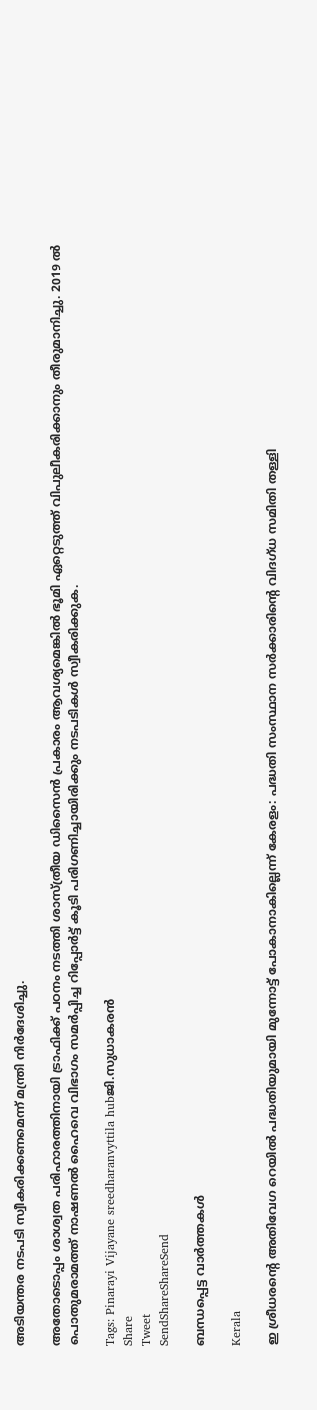അടിയന്തര നടപടി സ്വീകരിക്കണമെന്ന് മന്ത്രി നിര്‍ദേശിച്ചു.

അതോടൊപ്പം ശാശ്വത പരിഹാരത്തിനായി ട്രാഫിക്ക് പഠനം നടത്തി ശാസ്ത്രീയ ഡിസൈന്‍ പ്രകാരം ആവശ്യമെങ്കില്‍ ഭൂമി ഏറ്റെടുത്ത് വിപുലീകരിക്കാനും തീരുമാനിച്ചു. 2019 ല്‍ പൊതുമരാമത്ത് നാഷണല്‍ ഹൈവെ വിഭാഗം സമര്‍പ്പിച്ച റിപ്പോര്‍ട്ട് കൂടി പരിഗണിച്ചായിരിക്കും നടപടികള്‍ സ്വീകരിക്കുക.

Tags: Pinarayi Vijayane sreedharanvyttila hubജി.സുധാകരന്‍
Share
Tweet
SendShareShareSend

ബന്ധപ്പെട്ട വാര്‍ത്തകള്‍

Kerala

ഇ ശ്രീധരന്റെ അതിവേഗ റെയില്‍ പദ്ധതിയുമായി മുന്നോട്ട് പോകാനാകില്ലെന്ന് കേരളം: പദ്ധതി സംസ്ഥാന സര്‍ക്കാരിന്റെ വിദഗ്ധ സമിതി തള്ളി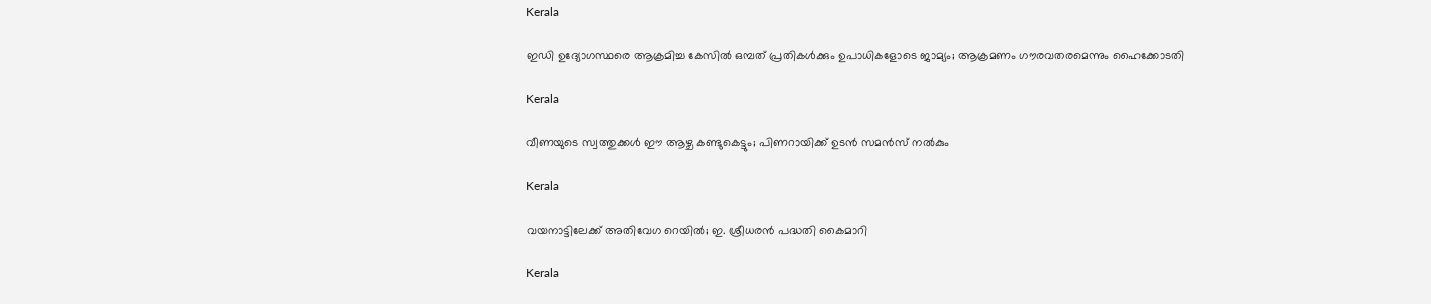Kerala

ഇഡി ഉദ്യോഗസ്ഥരെ ആക്രമിച്ച കേസിൽ ഒമ്പത് പ്രതികള്‍ക്കും ഉപാധികളോടെ ജാമ്യം; ആക്രമണം ഗൗരവതരമെന്നും ഹൈക്കോടതി

Kerala

വീണയുടെ സ്വത്തുക്കള്‍ ഈ ആഴ്ച കണ്ടുകെട്ടും; പിണറായിക്ക് ഉടന്‍ സമന്‍സ് നല്‍കും

Kerala

വയനാട്ടിലേക്ക് അതിവേഗ റെയില്‍; ഇ. ശ്രീധരന്‍ പദ്ധതി കൈമാറി

Kerala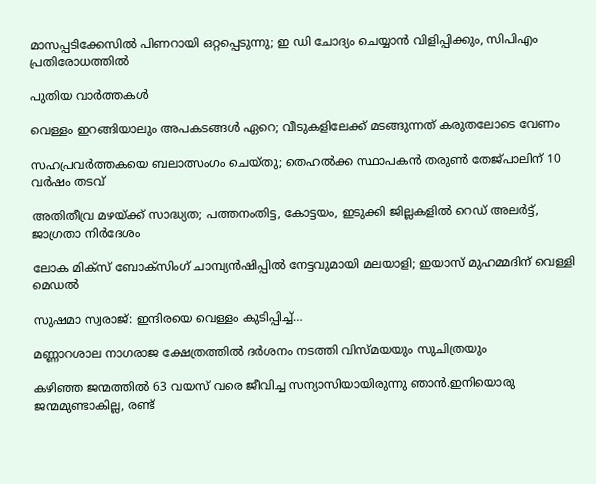മാസപ്പടിക്കേസില്‍ പിണറായി ഒറ്റപ്പെടുന്നു; ഇ ഡി ചോദ്യം ചെയ്യാന്‍ വിളിപ്പിക്കും, സിപിഎം പ്രതിരോധത്തില്‍

പുതിയ വാര്‍ത്തകള്‍

വെള്ളം ഇറങ്ങിയാലും അപകടങ്ങള്‍ ഏറെ; വീടുകളിലേക്ക് മടങ്ങുന്നത് കരുതലോടെ വേണം

സഹപ്രവർത്തകയെ ബലാത്സംഗം ചെയ്തു; തെഹൽക്ക സ്ഥാപകൻ തരുൺ തേജ്പാലിന് 10 വർഷം തടവ്

അതിതീവ്ര മഴയ്‌ക്ക് സാദ്ധ്യത; പത്തനംതിട്ട, കോട്ടയം, ഇടുക്കി ജില്ലകളിൽ റെഡ് അലർട്ട്, ജാഗ്രതാ നിർദേശം

ലോക മിക്സ് ബോക്സിംഗ് ചാമ്പ്യൻഷിപ്പിൽ നേട്ടവുമായി മലയാളി; ഇയാസ് മുഹമ്മദിന് വെള്ളി മെഡൽ

സുഷമാ സ്വരാജ്: ഇന്ദിരയെ വെള്ളം കുടിപ്പിച്ച്…

മണ്ണാറശാല നാഗരാജ ക്ഷേത്രത്തിൽ ദർശനം നടത്തി വിസ്മയയും സുചിത്രയും

കഴിഞ്ഞ ജന്മത്തിൽ 63 വയസ് വരെ ജീവിച്ച സന്യാസിയായിരുന്നു ഞാൻ.ഇനിയൊരു ജന്മമുണ്ടാകില്ല, രണ്ട്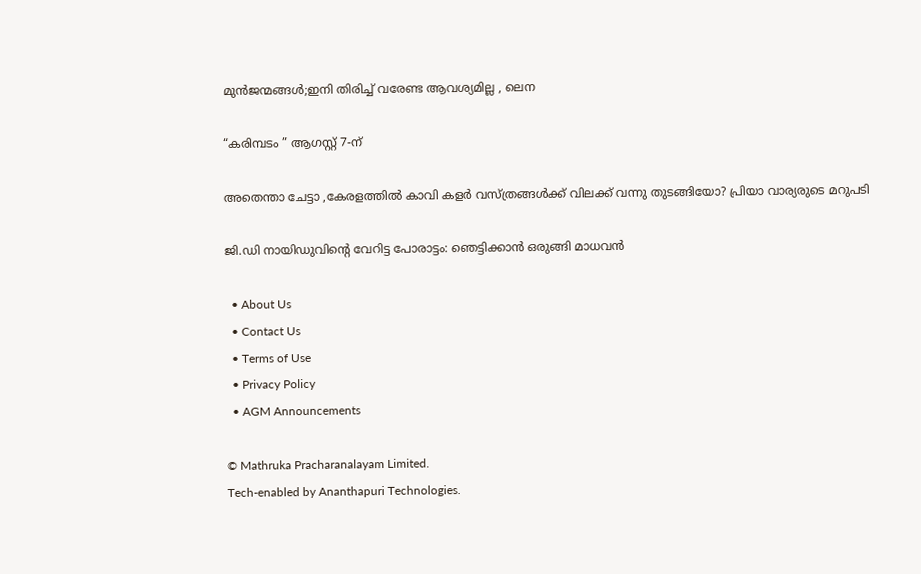മുൻജന്മങ്ങൾ;ഇനി തിരിച്ച് വരേണ്ട ആവശ്യമില്ല , ലെന

“കരിമ്പടം ” ആഗസ്റ്റ് 7-ന്

അതെന്താ ചേട്ടാ ,കേരളത്തിൽ കാവി കളർ വസ്ത്രങ്ങൾക്ക് വിലക്ക് വന്നു തുടങ്ങിയോ? പ്രിയാ വാര്യരുടെ മറുപടി

ജി.ഡി നായിഡുവിന്റെ വേറിട്ട പോരാട്ടം: ഞെട്ടിക്കാൻ ഒരുങ്ങി മാധവൻ

  • About Us
  • Contact Us
  • Terms of Use
  • Privacy Policy
  • AGM Announcements

© Mathruka Pracharanalayam Limited.
Tech-enabled by Ananthapuri Technologies.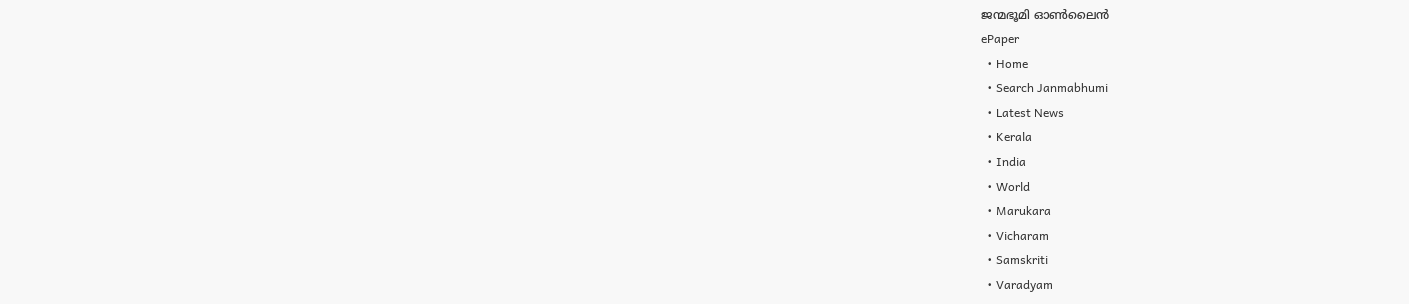ജന്മഭൂമി ഓണ്‍ലൈന്‍
ePaper
  • Home
  • Search Janmabhumi
  • Latest News
  • Kerala
  • India
  • World
  • Marukara
  • Vicharam
  • Samskriti
  • Varadyam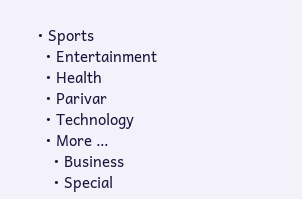• Sports
  • Entertainment
  • Health
  • Parivar
  • Technology
  • More …
    • Business
    • Special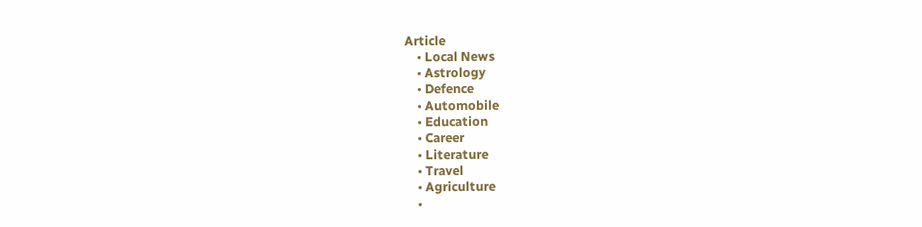Article
    • Local News
    • Astrology
    • Defence
    • Automobile
    • Education
    • Career
    • Literature
    • Travel
    • Agriculture
    •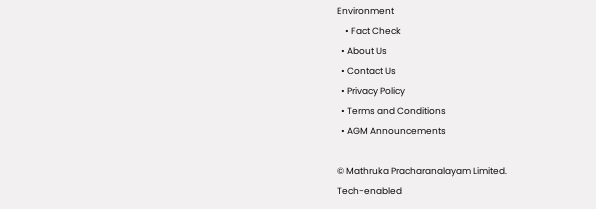Environment
    • Fact Check
  • About Us
  • Contact Us
  • Privacy Policy
  • Terms and Conditions
  • AGM Announcements

© Mathruka Pracharanalayam Limited.
Tech-enabled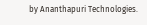by Ananthapuri Technologies.